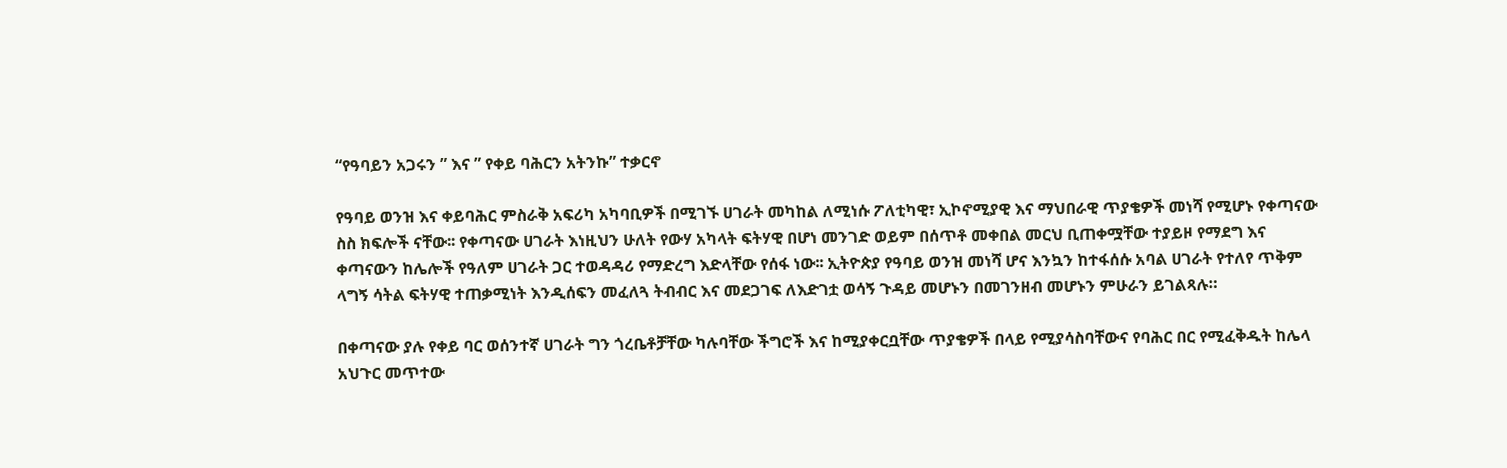“የዓባይን አጋሩን ” እና ” የቀይ ባሕርን አትንኩ” ተቃርኖ

የዓባይ ወንዝ እና ቀይባሕር ምስራቅ አፍሪካ አካባቢዎች በሚገኙ ሀገራት መካከል ለሚነሱ ፖለቲካዊ፣ ኢኮኖሚያዊ እና ማህበራዊ ጥያቄዎች መነሻ የሚሆኑ የቀጣናው ስስ ክፍሎች ናቸው፡፡ የቀጣናው ሀገራት እነዚህን ሁለት የውሃ አካላት ፍትሃዊ በሆነ መንገድ ወይም በሰጥቶ መቀበል መርህ ቢጠቀሟቸው ተያይዞ የማደግ እና ቀጣናውን ከሌሎች የዓለም ሀገራት ጋር ተወዳዳሪ የማድረግ እድላቸው የሰፋ ነው፡፡ ኢትዮጵያ የዓባይ ወንዝ መነሻ ሆና እንኳን ከተፋሰሱ አባል ሀገራት የተለየ ጥቅም ላግኝ ሳትል ፍትሃዊ ተጠቃሚነት እንዲሰፍን መፈለጓ ትብብር እና መደጋገፍ ለእድገቷ ወሳኝ ጉዳይ መሆኑን በመገንዘብ መሆኑን ምሁራን ይገልጻሉ።

በቀጣናው ያሉ የቀይ ባር ወሰንተኛ ሀገራት ግን ጎረቤቶቻቸው ካሉባቸው ችግሮች እና ከሚያቀርቧቸው ጥያቄዎች በላይ የሚያሳስባቸውና የባሕር በር የሚፈቅዱት ከሌላ አህጉር መጥተው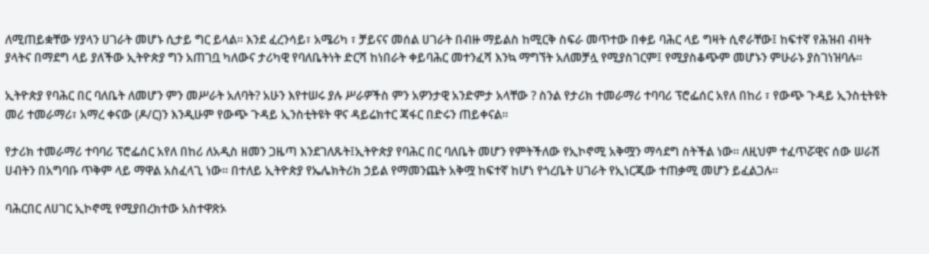ለሚጠይቋቸው ሃያላን ሀገራት መሆኑ ሲታይ ግር ይላል። እንደ ፈረንሳይ፣ አሜሪካ ፣ ቻይናና መሰል ሀገራት በብዙ ማይልስ ከሚርቅ ስፍራ መጥተው በቀይ ባሕር ላይ ግዛት ሲኖራቸው፤ ከፍተኛ የሕዝብ ብዛት ያላትና በማደግ ላይ ያለችው ኢትዮጵያ ግን አጠገቧ ካለውና ታሪካዊ የባለቤትነት ድርሻ ከነበራት ቀይባሕር መተንፈሻ እንኳ ማግኘት አለመቻሏ የሚያስገርም፤ የሚያስቆጭም መሆኑን ምሁራኑ ያስገነዝባሉ።

ኢትዮጵያ የባሕር በር ባለቤት ለመሆን ምን መሥራት አለባት? አሁን እየተሠሩ ያሉ ሥራዎችስ ምን አዎንታዊ አንድምታ አላቸው ? ስንል የታሪክ ተመራማሪ ተባባሪ ፕሮፌሰር አየለ በከሪ ፣ የውጭ ጉዳይ ኢንስቲትዩት መሪ ተመራማሪ፣ አማረ ቀናው (ዶ/ር)ን እንዲሁም የውጭ ጉዳይ ኢንስቲትዩት ዋና ዳይሬክተር ጃፋር በድሩን ጠይቀናል።

የታሪክ ተመራማሪ ተባባሪ ፕሮፌሰር አየለ በከሪ ለአዲስ ዘመን ጋዜጣ እንደገለጹት፤ኢትዮጵያ የባሕር በር ባለቤት መሆን የምትችለው የኢኮኖሚ አቅሟን ማሳደግ ስትችል ነው። ለዚህም ተፈጥሯዊና ሰው ሠራሽ ሀብትን በአግባቡ ጥቅም ላይ ማዋል አስፈላጊ ነው። በተለይ ኢትዮጵያ የኤሌክትሪክ ኃይል የማመንጨት አቅሟ ከፍተኛ ከሆነ የጎረቤት ሀገራት የኢነርጂው ተጠቃሚ መሆን ይፈልጋሉ።

ባሕርበር ለሀገር ኢኮኖሚ የሚያበረክተው አስተዋጽኦ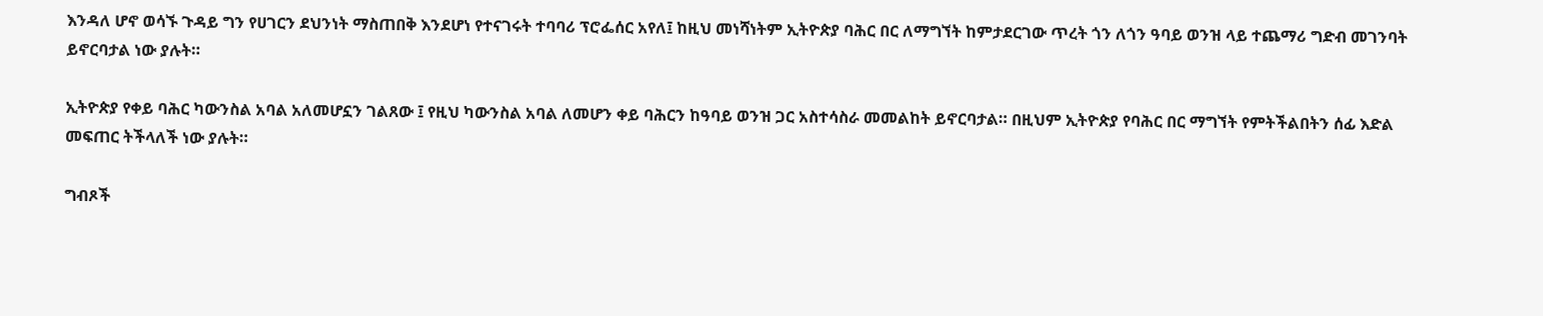እንዳለ ሆኖ ወሳኙ ጉዳይ ግን የሀገርን ደህንነት ማስጠበቅ እንደሆነ የተናገሩት ተባባሪ ፕሮፌሰር አየለ፤ ከዚህ መነሻነትም ኢትዮጵያ ባሕር በር ለማግኘት ከምታደርገው ጥረት ጎን ለጎን ዓባይ ወንዝ ላይ ተጨማሪ ግድብ መገንባት ይኖርባታል ነው ያሉት።

ኢትዮጵያ የቀይ ባሕር ካውንስል አባል አለመሆኗን ገልጸው ፤ የዚህ ካውንስል አባል ለመሆን ቀይ ባሕርን ከዓባይ ወንዝ ጋር አስተሳስራ መመልከት ይኖርባታል። በዚህም ኢትዮጵያ የባሕር በር ማግኘት የምትችልበትን ሰፊ እድል መፍጠር ትችላለች ነው ያሉት።

ግብጾች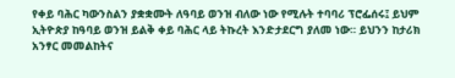የቀይ ባሕር ካውንስልን ያቋቋሙት ለዓባይ ወንዝ ብለው ነው የሚሉት ተባባሪ ፕሮፌሰሩ፤ ይህም ኢትዮጵያ ከዓባይ ወንዝ ይልቅ ቀይ ባሕር ላይ ትኩረት እንድታደርግ ያለመ ነው። ይህንን ከታሪክ አንፃር መመልከትና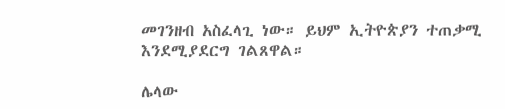መገንዘብ አስፈላጊ ነው። ይህም ኢትዮጵያን ተጠቃሚ እንደሚያደርግ ገልጸዋል።

ሌላው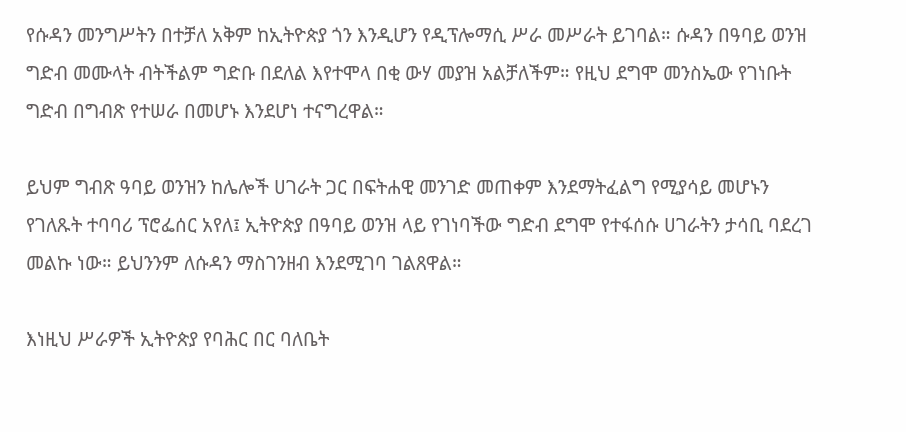የሱዳን መንግሥትን በተቻለ አቅም ከኢትዮጵያ ጎን እንዲሆን የዲፕሎማሲ ሥራ መሥራት ይገባል። ሱዳን በዓባይ ወንዝ ግድብ መሙላት ብትችልም ግድቡ በደለል እየተሞላ በቂ ውሃ መያዝ አልቻለችም። የዚህ ደግሞ መንስኤው የገነቡት ግድብ በግብጽ የተሠራ በመሆኑ እንደሆነ ተናግረዋል።

ይህም ግብጽ ዓባይ ወንዝን ከሌሎች ሀገራት ጋር በፍትሐዊ መንገድ መጠቀም እንደማትፈልግ የሚያሳይ መሆኑን የገለጹት ተባባሪ ፕሮፌሰር አየለ፤ ኢትዮጵያ በዓባይ ወንዝ ላይ የገነባችው ግድብ ደግሞ የተፋሰሱ ሀገራትን ታሳቢ ባደረገ መልኩ ነው። ይህንንም ለሱዳን ማስገንዘብ እንደሚገባ ገልጸዋል።

እነዚህ ሥራዎች ኢትዮጵያ የባሕር በር ባለቤት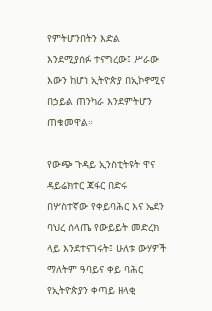የምትሆንበትን እድል እንደሚያሰፉ ተናግረው፤ ሥራው እውን ከሆነ ኢትዮጵያ በኢኮኖሚና በኃይል ጠንካራ እንደምትሆን ጠቁመዋል።

የውጭ ጉዳይ ኢንስቲትዩት ዋና ዳይሬክተር ጃፋር በድሩ በሦስተኛው የቀይባሕር እና ኤደን ባህረ ሰላጤ የውይይት መድረክ ላይ እንደተናገሩት፤ ሁለቱ ውሃዎች ማለትም ዓባይና ቀይ ባሕር የኢትዮጵያን ቀጣይ ዘላቂ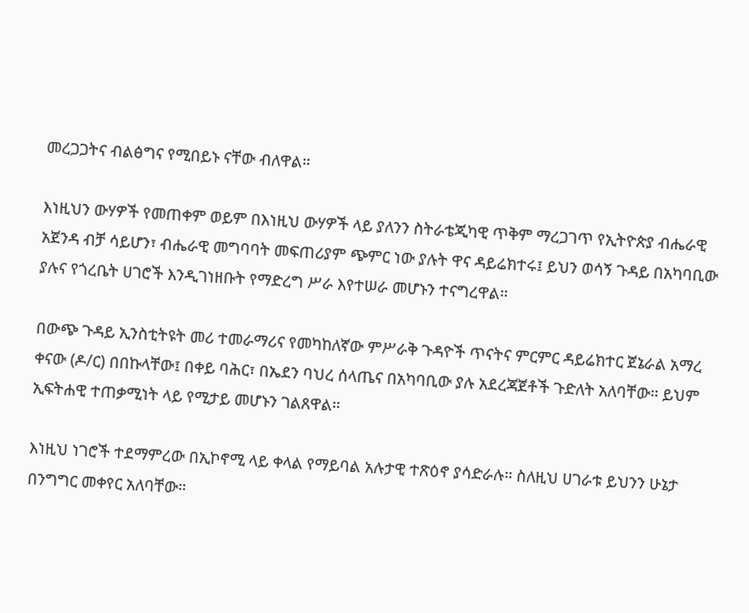መረጋጋትና ብልፅግና የሚበይኑ ናቸው ብለዋል።

እነዚህን ውሃዎች የመጠቀም ወይም በእነዚህ ውሃዎች ላይ ያለንን ስትራቴጂካዊ ጥቅም ማረጋገጥ የኢትዮጵያ ብሔራዊ አጀንዳ ብቻ ሳይሆን፣ ብሔራዊ መግባባት መፍጠሪያም ጭምር ነው ያሉት ዋና ዳይሬክተሩ፤ ይህን ወሳኝ ጉዳይ በአካባቢው ያሉና የጎረቤት ሀገሮች እንዲገነዘቡት የማድረግ ሥራ እየተሠራ መሆኑን ተናግረዋል።

በውጭ ጉዳይ ኢንስቲትዩት መሪ ተመራማሪና የመካከለኛው ምሥራቅ ጉዳዮች ጥናትና ምርምር ዳይሬክተር ጀኔራል አማረ ቀናው (ዶ/ር) በበኩላቸው፤ በቀይ ባሕር፣ በኤደን ባህረ ሰላጤና በአካባቢው ያሉ አደረጃጀቶች ጉድለት አለባቸው። ይህም ኢፍትሐዊ ተጠቃሚነት ላይ የሚታይ መሆኑን ገልጸዋል።

እነዚህ ነገሮች ተደማምረው በኢኮኖሚ ላይ ቀላል የማይባል አሉታዊ ተጽዕኖ ያሳድራሉ። ስለዚህ ሀገራቱ ይህንን ሁኔታ በንግግር መቀየር አለባቸው።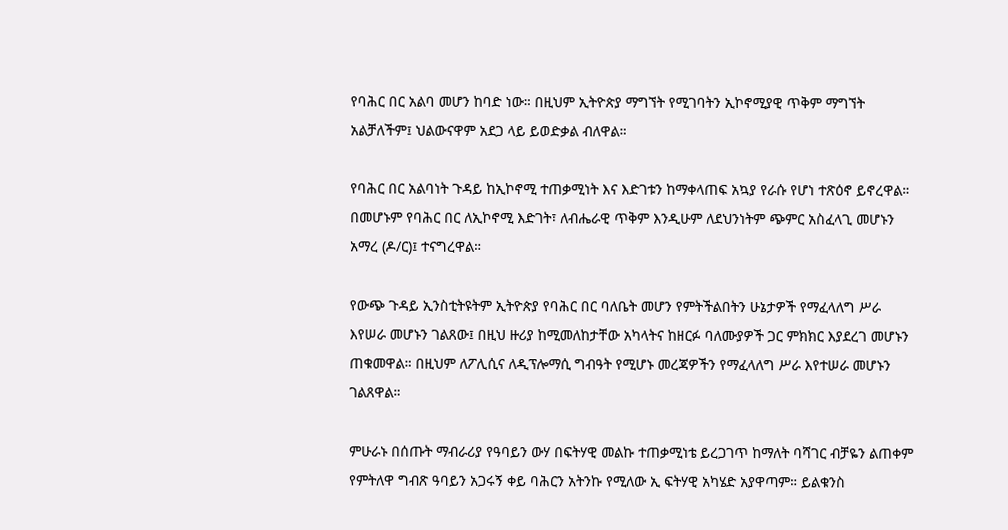የባሕር በር አልባ መሆን ከባድ ነው። በዚህም ኢትዮጵያ ማግኘት የሚገባትን ኢኮኖሚያዊ ጥቅም ማግኘት አልቻለችም፤ ህልውናዋም አደጋ ላይ ይወድቃል ብለዋል።

የባሕር በር አልባነት ጉዳይ ከኢኮኖሚ ተጠቃሚነት እና እድገቱን ከማቀላጠፍ አኳያ የራሱ የሆነ ተጽዕኖ ይኖረዋል። በመሆኑም የባሕር በር ለኢኮኖሚ እድገት፣ ለብሔራዊ ጥቅም እንዲሁም ለደህንነትም ጭምር አስፈላጊ መሆኑን አማረ (ዶ/ር)፤ ተናግረዋል።

የውጭ ጉዳይ ኢንስቲትዩትም ኢትዮጵያ የባሕር በር ባለቤት መሆን የምትችልበትን ሁኔታዎች የማፈላለግ ሥራ እየሠራ መሆኑን ገልጸው፤ በዚህ ዙሪያ ከሚመለከታቸው አካላትና ከዘርፉ ባለሙያዎች ጋር ምክክር እያደረገ መሆኑን ጠቁመዋል። በዚህም ለፖሊሲና ለዲፕሎማሲ ግብዓት የሚሆኑ መረጃዎችን የማፈላለግ ሥራ እየተሠራ መሆኑን ገልጸዋል።

ምሁራኑ በሰጡት ማብራሪያ የዓባይን ውሃ በፍትሃዊ መልኩ ተጠቃሚነቴ ይረጋገጥ ከማለት ባሻገር ብቻዬን ልጠቀም የምትለዋ ግብጽ ዓባይን አጋሩኝ ቀይ ባሕርን አትንኩ የሚለው ኢ ፍትሃዊ አካሄድ አያዋጣም። ይልቁንስ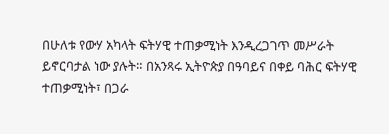በሁለቱ የውሃ አካላት ፍትሃዊ ተጠቃሚነት እንዲረጋገጥ መሥራት ይኖርባታል ነው ያሉት። በአንጻሩ ኢትዮጵያ በዓባይና በቀይ ባሕር ፍትሃዊ ተጠቃሚነት፣ በጋራ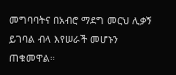መግባባትና በአብሮ ማደግ መርህ ሊቃኝ ይገባል ብላ እየሠራች መሆኑን ጠቁመዋል።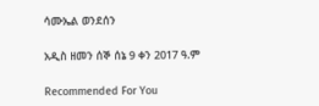ሳሙኤል ወንደሰን

አዲስ ዘመን ሰኞ ሰኔ 9 ቀን 2017 ዓ.ም

Recommended For You